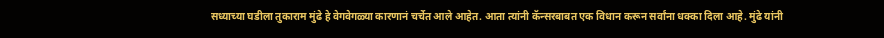सध्याच्या घडीला तुकाराम मुंढे हे वेगवेगळ्या कारणानं चर्चेत आले आहेत. आता त्यांनी कॅन्सरबाबत एक विधान करून सर्वांना धक्का दिला आहे. मुंढे यांनी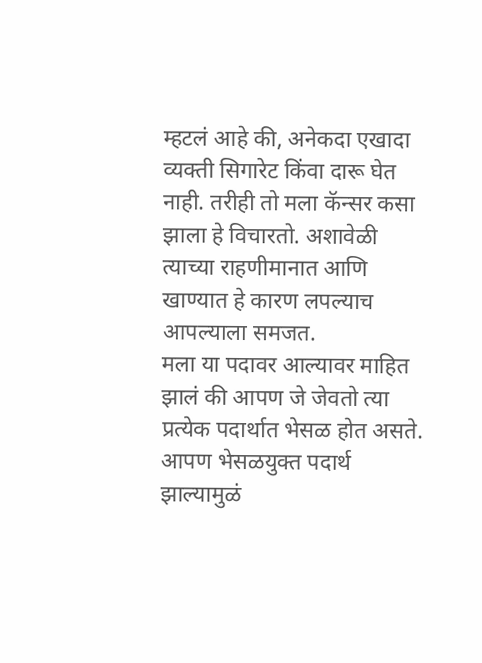म्हटलं आहे की, अनेकदा एखादा व्यक्ती सिगारेट किंवा दारू घेत नाही. तरीही तो मला कॅन्सर कसा झाला हे विचारतो. अशावेळी त्याच्या राहणीमानात आणि खाण्यात हे कारण लपल्याच आपल्याला समजत.
मला या पदावर आल्यावर माहित झालं की आपण जे जेवतो त्या प्रत्येक पदार्थात भेसळ होत असते. आपण भेसळयुक्त पदार्थ झाल्यामुळं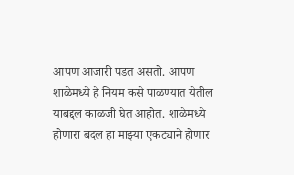आपण आजारी पडत असतो. आपण शाळेमध्ये हे नियम कसे पाळण्यात येतील याबद्दल काळजी घेत आहोत. शाळेमध्ये होणारा बदल हा माझ्या एकट्याने होणार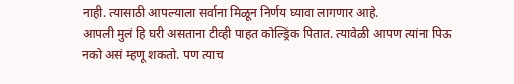नाही. त्यासाठी आपल्याला सर्वाना मिळून निर्णय घ्यावा लागणार आहे.
आपली मुलं हि घरी असताना टीव्ही पाहत कोल्ड्रिंक पितात. त्यावेळी आपण त्यांना पिऊ नको असं म्हणू शकतो. पण त्याच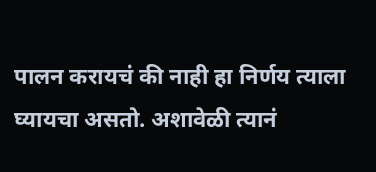पालन करायचं की नाही हा निर्णय त्याला घ्यायचा असतो. अशावेळी त्यानं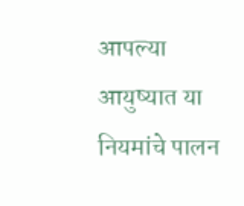आपल्या आयुष्यात या नियमांचे पालन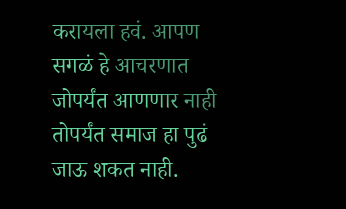करायला हवं. आपण सगळं हे आचरणात जोपर्यंत आणणार नाही तोपर्यंत समाज हा पुढं जाऊ शकत नाही.